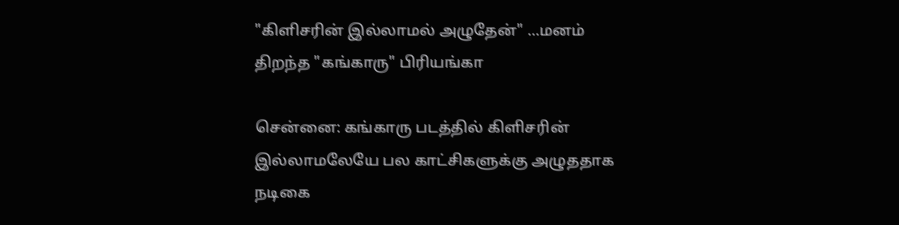"கிளிசரின் இல்லாமல் அழுதேன்" ...மனம் திறந்த "கங்காரு" பிரியங்கா

சென்னை: கங்காரு படத்தில் கிளிசரின் இல்லாமலேயே பல காட்சிகளுக்கு அழுததாக நடிகை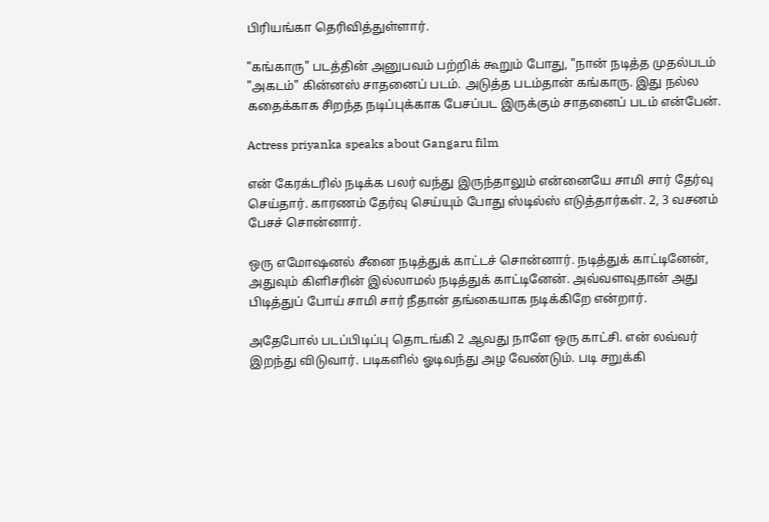பிரியங்கா தெரிவித்துள்ளார்.

"கங்காரு" படத்தின் அனுபவம் பற்றிக் கூறும் போது, "நான் நடித்த முதல்படம் "அகடம்" கின்னஸ் சாதனைப் படம். அடுத்த படம்தான் கங்காரு. இது நல்ல கதைக்காக சிறந்த நடிப்புக்காக பேசப்பட இருக்கும் சாதனைப் படம் என்பேன்.

Actress priyanka speaks about Gangaru film

என் கேரக்டரில் நடிக்க பலர் வந்து இருந்தாலும் என்னையே சாமி சார் தேர்வு செய்தார். காரணம் தேர்வு செய்யும் போது ஸ்டில்ஸ் எடுத்தார்கள். 2, 3 வசனம் பேசச் சொன்னார்.

ஒரு எமோஷனல் சீனை நடித்துக் காட்டச் சொன்னார். நடித்துக் காட்டினேன், அதுவும் கிளிசரின் இல்லாமல் நடித்துக் காட்டினேன். அவ்வளவுதான் அது பிடித்துப் போய் சாமி சார் நீதான் தங்கையாக நடிக்கிறே என்றார்.

அதேபோல் படப்பிடிப்பு தொடங்கி 2 ஆவது நாளே ஒரு காட்சி. என் லவ்வர் இறந்து விடுவார். படிகளில் ஓடிவந்து அழ வேண்டும். படி சறுக்கி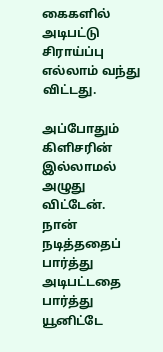கைகளில் அடிபட்டு சிராய்ப்பு எல்லாம் வந்து விட்டது.

அப்போதும் கிளிசரின் இல்லாமல் அழுது விட்டேன். நான் நடித்ததைப் பார்த்து அடிபட்டதை பார்த்து யூனிட்டே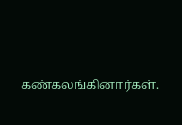கண்கலங்கினார்கள்.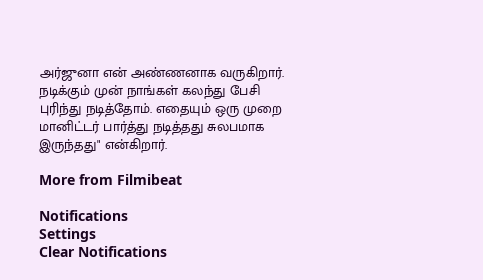அர்ஜுனா என் அண்ணனாக வருகிறார். நடிக்கும் முன் நாங்கள் கலந்து பேசி புரிந்து நடித்தோம். எதையும் ஒரு முறை மானிட்டர் பார்த்து நடித்தது சுலபமாக இருந்தது" என்கிறார்.

More from Filmibeat

Notifications
Settings
Clear Notifications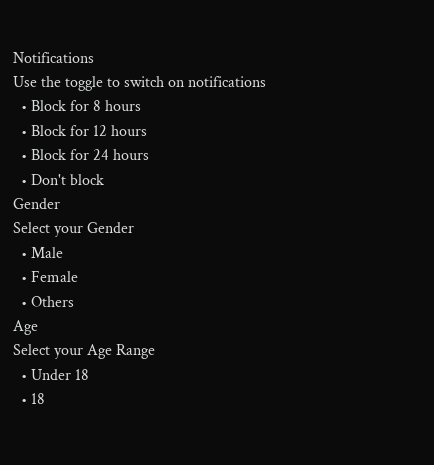Notifications
Use the toggle to switch on notifications
  • Block for 8 hours
  • Block for 12 hours
  • Block for 24 hours
  • Don't block
Gender
Select your Gender
  • Male
  • Female
  • Others
Age
Select your Age Range
  • Under 18
  • 18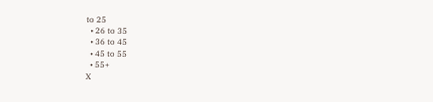to 25
  • 26 to 35
  • 36 to 45
  • 45 to 55
  • 55+
X